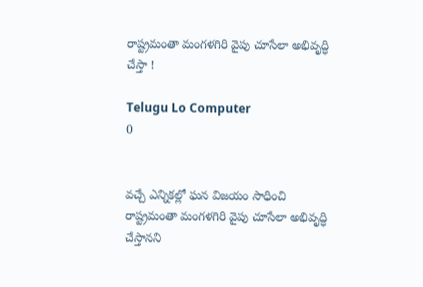రాష్ట్రమంతా మంగళగిరి వైపు చూసేలా అభివృద్ధి చేస్తా !

Telugu Lo Computer
0


వచ్చే ఎన్నికల్లో ఘన విజయం సాధించి రాష్ట్రమంతా మంగళగిరి వైపు చూసేలా అభివృద్ధి చేస్తానని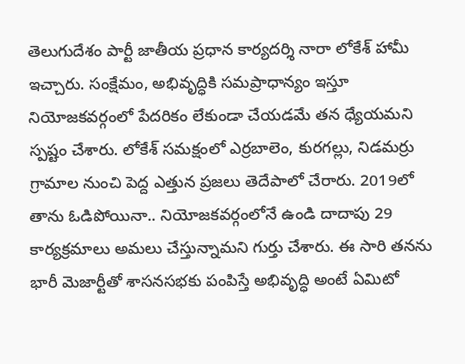తెలుగుదేశం పార్టీ జాతీయ ప్రధాన కార్యదర్శి నారా లోకేశ్‌ హామీ ఇచ్చారు. సంక్షేమం, అభివృద్ధికి సమప్రాధాన్యం ఇస్తూ నియోజకవర్గంలో పేదరికం లేకుండా చేయడమే తన ధ్యేయమని స్పష్టం చేశారు. లోకేశ్‌ సమక్షంలో ఎర్రబాలెం, కురగల్లు, నిడమర్రు గ్రామాల నుంచి పెద్ద ఎత్తున ప్రజలు తెదేపాలో చేరారు. 2019లో తాను ఓడిపోయినా.. నియోజకవర్గంలోనే ఉండి దాదాపు 29 కార్యక్రమాలు అమలు చేస్తున్నామని గుర్తు చేశారు. ఈ సారి తనను భారీ మెజార్టీతో శాసనసభకు పంపిస్తే అభివృద్ధి అంటే ఏమిటో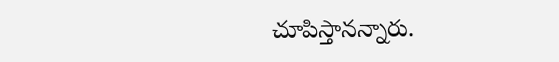చూపిస్తానన్నారు.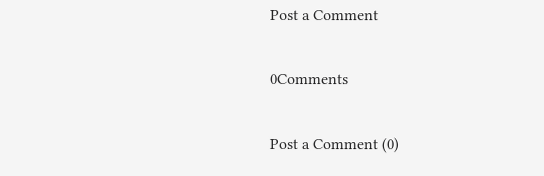Post a Comment

0Comments

Post a Comment (0)